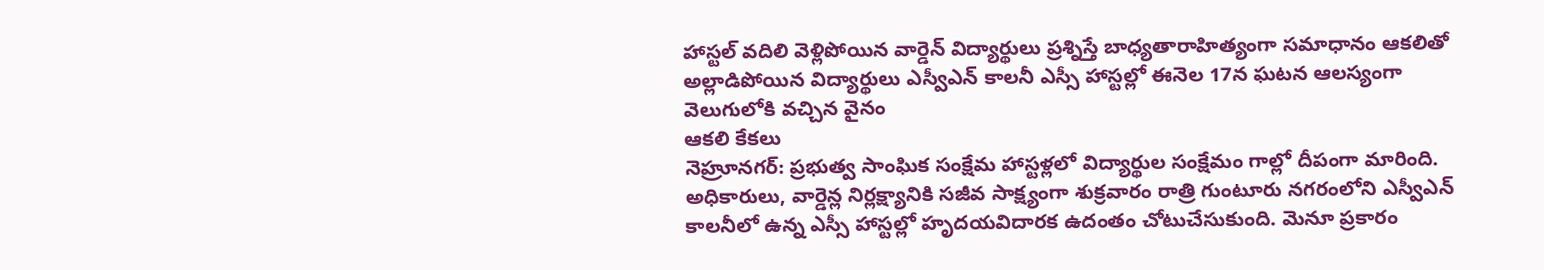హాస్టల్ వదిలి వెళ్లిపోయిన వార్డెన్ విద్యార్థులు ప్రశ్నిస్తే బాధ్యతారాహిత్యంగా సమాధానం ఆకలితో అల్లాడిపోయిన విద్యార్థులు ఎస్వీఎన్ కాలనీ ఎస్సీ హాస్టల్లో ఈనెల 17న ఘటన ఆలస్యంగా వెలుగులోకి వచ్చిన వైనం
ఆకలి కేకలు
నెహ్రూనగర్: ప్రభుత్వ సాంఘిక సంక్షేమ హాస్టళ్లలో విద్యార్థుల సంక్షేమం గాల్లో దీపంగా మారింది. అధికారులు, వార్డెన్ల నిర్లక్ష్యానికి సజీవ సాక్ష్యంగా శుక్రవారం రాత్రి గుంటూరు నగరంలోని ఎస్వీఎన్ కాలనీలో ఉన్న ఎస్సీ హాస్టల్లో హృదయవిదారక ఉదంతం చోటుచేసుకుంది. మెనూ ప్రకారం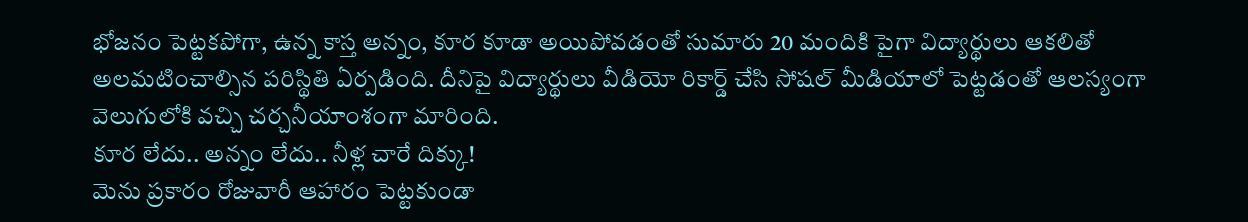భోజనం పెట్టకపోగా, ఉన్న కాస్త అన్నం, కూర కూడా అయిపోవడంతో సుమారు 20 మందికి పైగా విద్యార్థులు ఆకలితో అలమటించాల్సిన పరిస్థితి ఏర్పడింది. దీనిపై విద్యార్థులు వీడియో రికార్డ్ చేసి సోషల్ మీడియాలో పెట్టడంతో ఆలస్యంగా వెలుగులోకి వచ్చి చర్చనీయాంశంగా మారింది.
కూర లేదు.. అన్నం లేదు.. నీళ్ల చారే దిక్కు!
మెను ప్రకారం రోజువారీ ఆహారం పెట్టకుండా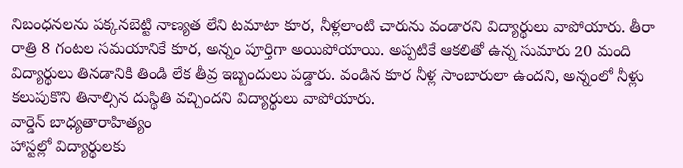నిబంధనలను పక్కనబెట్టి నాణ్యత లేని టమాటా కూర, నీళ్లలాంటి చారును వండారని విద్యార్థులు వాపోయారు. తీరా రాత్రి 8 గంటల సమయానికే కూర, అన్నం పూర్తిగా అయిపోయాయి. అప్పటికే ఆకలితో ఉన్న సుమారు 20 మంది విద్యార్థులు తినడానికి తిండి లేక తీవ్ర ఇబ్బందులు పడ్డారు. వండిన కూర నీళ్ల సాంబారులా ఉందని, అన్నంలో నీళ్లు కలుపుకొని తినాల్సిన దుస్థితి వచ్చిందని విద్యార్థులు వాపోయారు.
వార్డెన్ బాధ్యతారాహిత్యం
హాస్టల్లో విద్యార్థులకు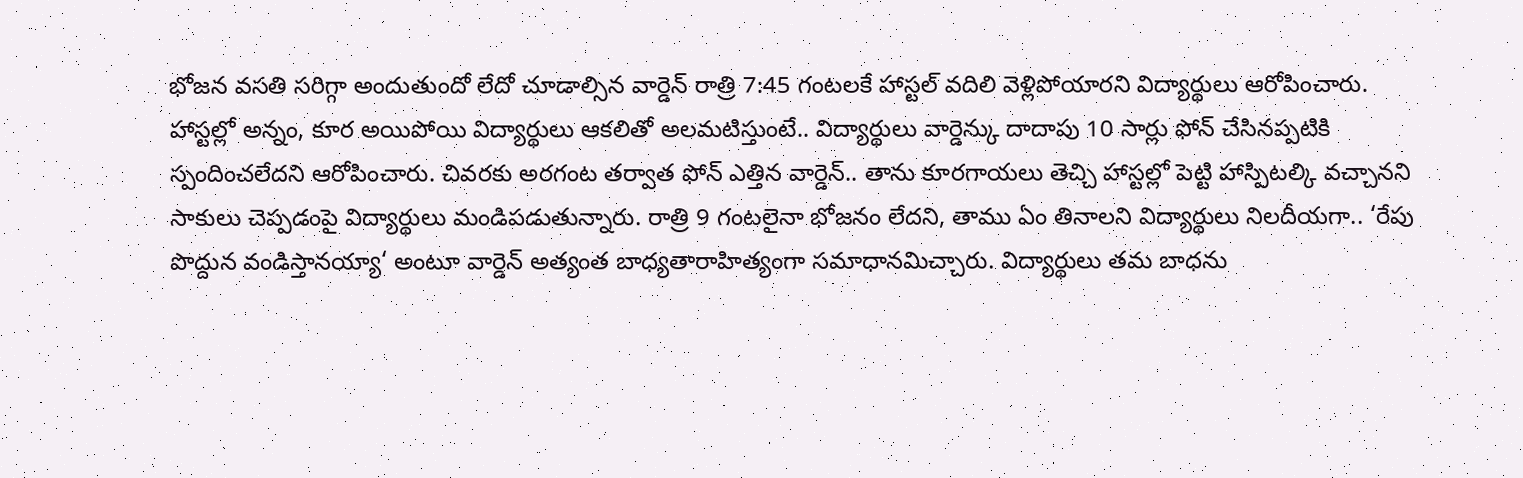భోజన వసతి సరిగ్గా అందుతుందో లేదో చూడాల్సిన వార్డెన్ రాత్రి 7:45 గంటలకే హాస్టల్ వదిలి వెళ్లిపోయారని విద్యార్థులు ఆరోపించారు. హాస్టల్లో అన్నం, కూర అయిపోయి విద్యార్థులు ఆకలితో అలమటిస్తుంటే.. విద్యార్థులు వార్డెన్కు దాదాపు 10 సార్లు ఫోన్ చేసినప్పటికి స్పందించలేదని ఆరోపించారు. చివరకు అరగంట తర్వాత ఫోన్ ఎత్తిన వార్డెన్.. తాను కూరగాయలు తెచ్చి హాస్టల్లో పెట్టి హాస్పిటల్కి వచ్చానని సాకులు చెప్పడంపై విద్యార్థులు మండిపడుతున్నారు. రాత్రి 9 గంటలైనా భోజనం లేదని, తాము ఏం తినాలని విద్యార్థులు నిలదీయగా.. ‘రేపు పొద్దున వండిస్తానయ్యా‘ అంటూ వార్డెన్ అత్యంత బాధ్యతారాహిత్యంగా సమాధానమిచ్చారు. విద్యార్థులు తమ బాధను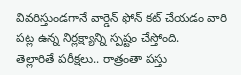వివరిస్తుండగానే వార్డెన్ ఫోన్ కట్ చేయడం వారి పట్ల ఉన్న నిర్లక్ష్యాన్ని స్పష్టం చేస్తోంది.
తెల్లారితే పరీక్షలు.. రాత్రంతా పస్తు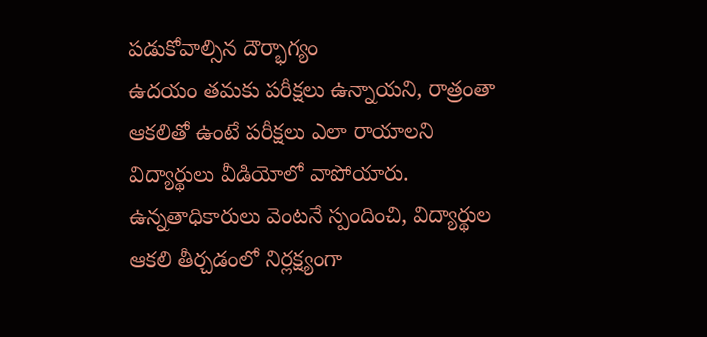పడుకోవాల్సిన దౌర్భాగ్యం
ఉదయం తమకు పరీక్షలు ఉన్నాయని, రాత్రంతా ఆకలితో ఉంటే పరీక్షలు ఎలా రాయాలని విద్యార్థులు వీడియోలో వాపోయారు. ఉన్నతాధికారులు వెంటనే స్పందించి, విద్యార్థుల ఆకలి తీర్చడంలో నిర్లక్ష్యంగా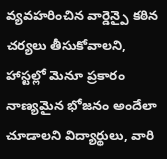వ్యవహరించిన వార్డెన్పై కఠిన చర్యలు తీసుకోవాలని, హాస్టల్లో మెనూ ప్రకారం నాణ్యమైన భోజనం అందేలా చూడాలని విద్యార్థులు, వారి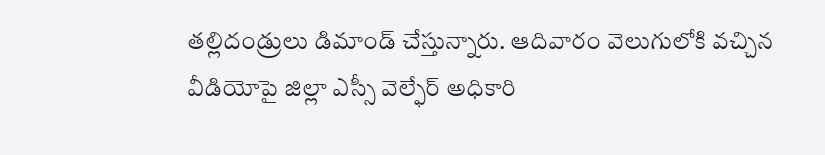తల్లిదండ్రులు డిమాండ్ చేస్తున్నారు. ఆదివారం వెలుగులోకి వచ్చిన వీడియోపై జిల్లా ఎస్సీ వెల్ఫేర్ అధికారి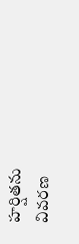హర్షితను వివరణ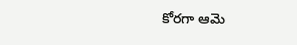కోరగా ఆమె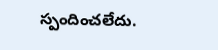స్పందించలేదు.